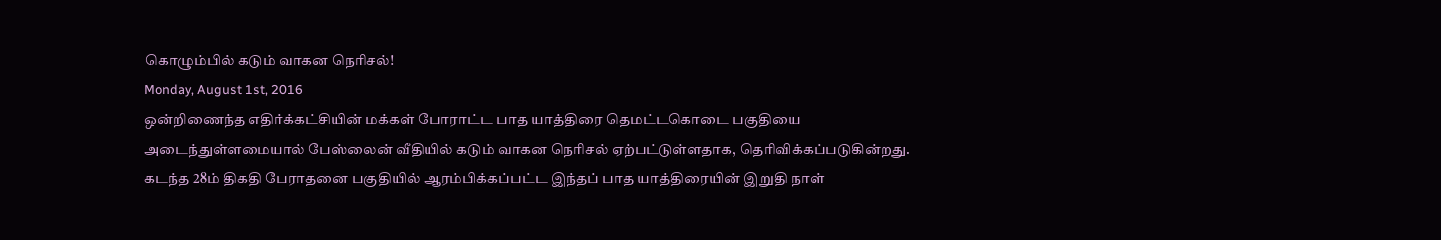கொழும்பில் கடும் வாகன நெரிசல்!
Monday, August 1st, 2016
ஒன்றிணைந்த எதிர்க்கட்சியின் மக்கள் போராட்ட பாத யாத்திரை தெமட்டகொடை பகுதியை அடைந்துள்ளமையால் பேஸ்லைன் வீதியில் கடும் வாகன நெரிசல் ஏற்பட்டுள்ளதாக, தெரிவிக்கப்படுகின்றது.
கடந்த 28ம் திகதி பேராதனை பகுதியில் ஆரம்பிக்கப்பட்ட இந்தப் பாத யாத்திரையின் இறுதி நாள்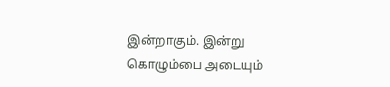இன்றாகும். இன்று கொழும்பை அடையும்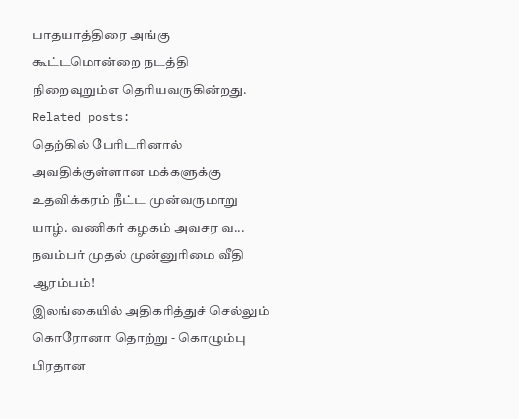பாதயாத்திரை அங்கு கூட்டமொன்றை நடத்தி நிறைவுறும்எ தெரியவருகின்றது.
Related posts:
தெற்கில் பேரிடரினால் அவதிக்குள்ளான மக்களுக்கு உதவிக்கரம் நீட்ட முன்வருமாறு யாழ். வணிகர் கழகம் அவசர வ...
நவம்பர் முதல் முன்னுரிமை வீதி ஆரம்பம்!
இலங்கையில் அதிகரித்துச் செல்லும் கொரோனா தொற்று - கொழும்பு பிரதான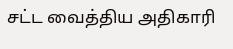சட்ட வைத்திய அதிகாரி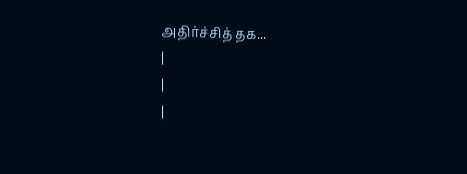அதிர்ச்சித் தக...
|
|
|